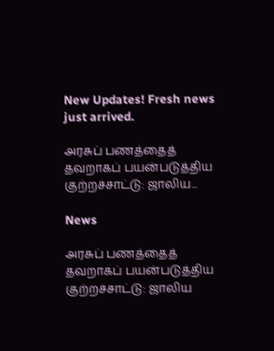New Updates! Fresh news just arrived.

அரசுப் பணத்தைத் தவறாகப் பயன்படுத்திய குற்றச்சாட்டு: ஜாலிய...

News

அரசுப் பணத்தைத் தவறாகப் பயன்படுத்திய குற்றச்சாட்டு: ஜாலிய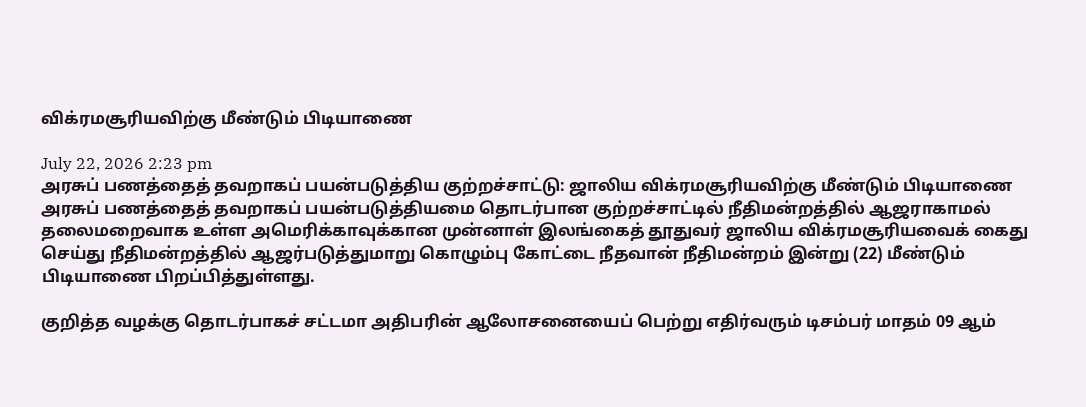விக்ரமசூரியவிற்கு மீண்டும் பிடியாணை

July 22, 2026 2:23 pm
அரசுப் பணத்தைத் தவறாகப் பயன்படுத்திய குற்றச்சாட்டு: ஜாலிய விக்ரமசூரியவிற்கு மீண்டும் பிடியாணை
அரசுப் பணத்தைத் தவறாகப் பயன்படுத்தியமை தொடர்பான குற்றச்சாட்டில் நீதிமன்றத்தில் ஆஜராகாமல் தலைமறைவாக உள்ள அமெரிக்காவுக்கான முன்னாள் இலங்கைத் தூதுவர் ஜாலிய விக்ரமசூரியவைக் கைது செய்து நீதிமன்றத்தில் ஆஜர்படுத்துமாறு கொழும்பு கோட்டை நீதவான் நீதிமன்றம் இன்று (22) மீண்டும் பிடியாணை பிறப்பித்துள்ளது.

குறித்த வழக்கு தொடர்பாகச் சட்டமா அதிபரின் ஆலோசனையைப் பெற்று எதிர்வரும் டிசம்பர் மாதம் 09 ஆம்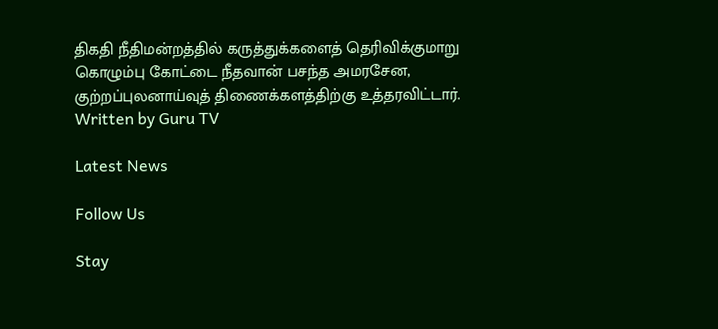திகதி நீதிமன்றத்தில் கருத்துக்களைத் தெரிவிக்குமாறு கொழும்பு கோட்டை நீதவான் பசந்த அமரசேன, குற்றப்புலனாய்வுத் திணைக்களத்திற்கு உத்தரவிட்டார்.
Written by Guru TV

Latest News

Follow Us

Stay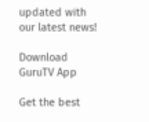updated with our latest news!

Download GuruTV App

Get the best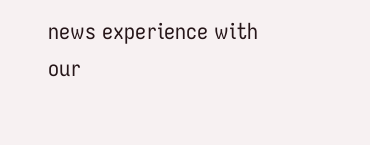news experience with our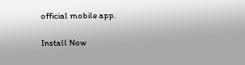official mobile app.

Install Now